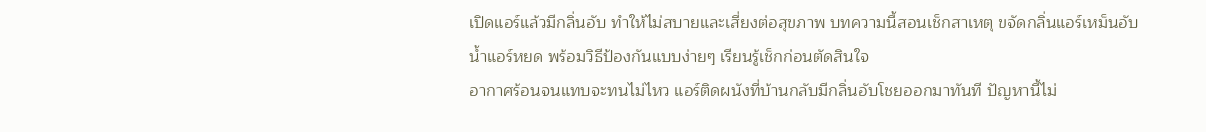เปิดแอร์แล้วมีกลิ่นอับ ทำให้ไม่สบายและเสี่ยงต่อสุขภาพ บทความนี้สอนเช็กสาเหตุ ขจัดกลิ่นแอร์เหม็นอับ น้ำแอร์หยด พร้อมวิธีป้องกันแบบง่ายๆ เรียนรู้เช็กก่อนตัดสินใจ
อากาศร้อนจนแทบจะทนไม่ไหว แอร์ติดผนังที่บ้านกลับมีกลิ่นอับโชยออกมาทันที ปัญหานี้ไม่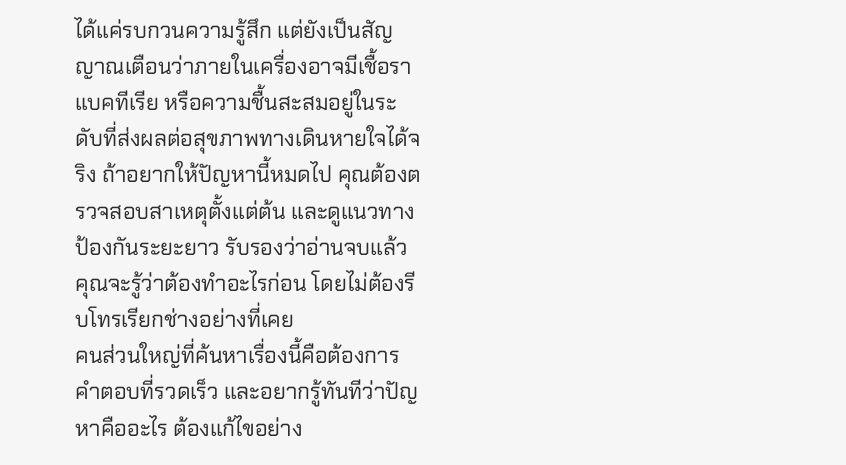ได้แค่รบกวนความรู้สึก แต่ยังเป็นสัญญาณเตือนว่าภายในเครื่องอาจมีเชื้อรา แบคทีเรีย หรือความชื้นสะสมอยู่ในระดับที่ส่งผลต่อสุขภาพทางเดินหายใจได้จริง ถ้าอยากให้ปัญหานี้หมดไป คุณต้องตรวจสอบสาเหตุตั้งแต่ต้น และดูแนวทางป้องกันระยะยาว รับรองว่าอ่านจบแล้วคุณจะรู้ว่าต้องทำอะไรก่อน โดยไม่ต้องรีบโทรเรียกช่างอย่างที่เคย
คนส่วนใหญ่ที่ค้นหาเรื่องนี้คือต้องการคำตอบที่รวดเร็ว และอยากรู้ทันทีว่าปัญหาคืออะไร ต้องแก้ไขอย่าง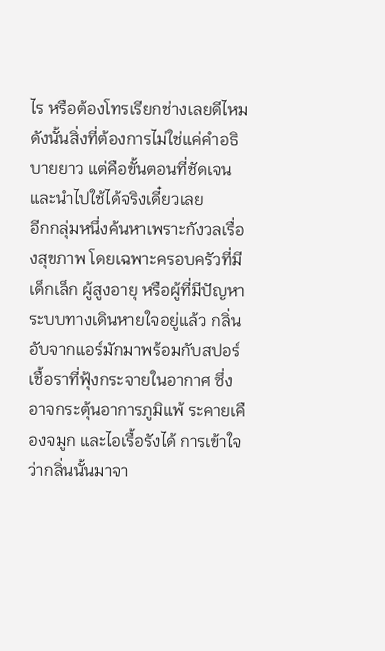ไร หรือต้องโทรเรียกช่างเลยดีไหม ดังนั้นสิ่งที่ต้องการไม่ใช่แค่คำอธิบายยาว แต่คือขั้นตอนที่ชัดเจนและนำไปใช้ได้จริงเดี๋ยวเลย
อีกกลุ่มหนึ่งค้นหาเพราะกังวลเรื่องสุขภาพ โดยเฉพาะครอบครัวที่มีเด็กเล็ก ผู้สูงอายุ หรือผู้ที่มีปัญหาระบบทางเดินหายใจอยู่แล้ว กลิ่นอับจากแอร์มักมาพร้อมกับสปอร์เชื้อราที่ฟุ้งกระจายในอากาศ ซึ่งอาจกระตุ้นอาการภูมิแพ้ ระคายเคืองจมูก และไอเรื้อรังได้ การเข้าใจว่ากลิ่นนั้นมาจา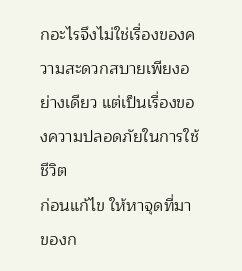กอะไรจึงไม่ใช่เรื่องของความสะดวกสบายเพียงอย่างเดียว แต่เป็นเรื่องของความปลอดภัยในการใช้ชีวิต
ก่อนแก้ไข ให้หาจุดที่มาของก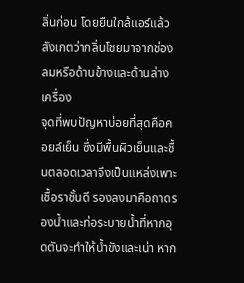ลิ่นก่อน โดยยืนใกล้แอร์แล้วสังเกตว่ากลิ่นโชยมาจากช่องลมหรือด้านข้างและด้านล่างเครื่อง
จุดที่พบปัญหาบ่อยที่สุดคือคอยล์เย็น ซึ่งมีพื้นผิวเย็นและชื้นตลอดเวลาจึงเป็นแหล่งเพาะเชื้อราชั้นดี รองลงมาคือถาดรองน้ำและท่อระบายน้ำที่หากอุดตันจะทำให้น้ำขังและเน่า หาก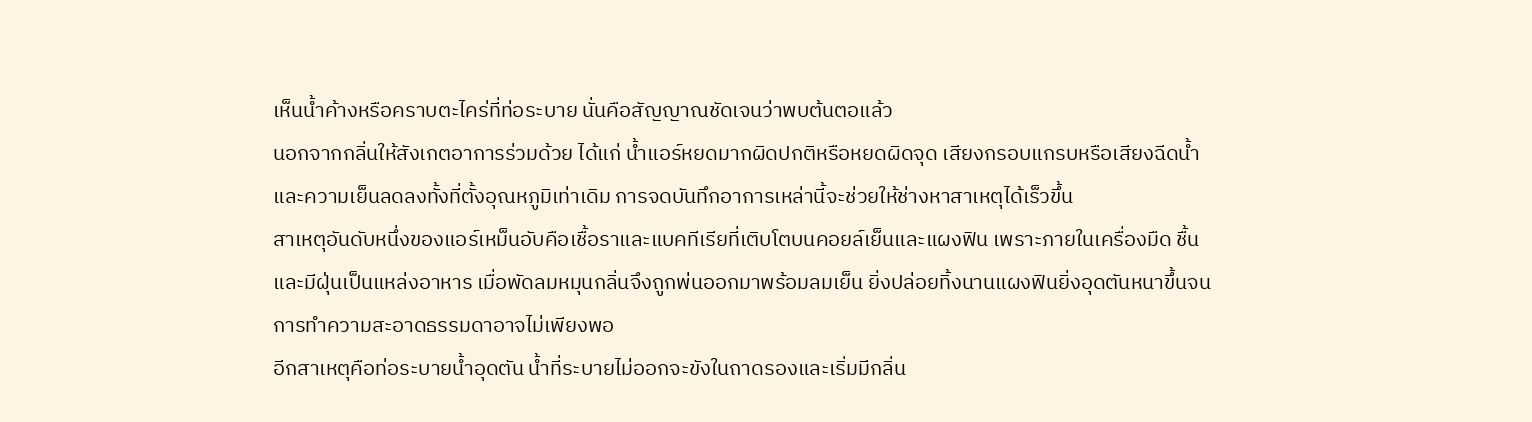เห็นน้ำค้างหรือคราบตะไคร่ที่ท่อระบาย นั่นคือสัญญาณชัดเจนว่าพบต้นตอแล้ว
นอกจากกลิ่นให้สังเกตอาการร่วมด้วย ได้แก่ น้ำแอร์หยดมากผิดปกติหรือหยดผิดจุด เสียงกรอบแกรบหรือเสียงฉีดน้ำ และความเย็นลดลงทั้งที่ตั้งอุณหภูมิเท่าเดิม การจดบันทึกอาการเหล่านี้จะช่วยให้ช่างหาสาเหตุได้เร็วขึ้น
สาเหตุอันดับหนึ่งของแอร์เหม็นอับคือเชื้อราและแบคทีเรียที่เติบโตบนคอยล์เย็นและแผงฟิน เพราะภายในเครื่องมืด ชื้น และมีฝุ่นเป็นแหล่งอาหาร เมื่อพัดลมหมุนกลิ่นจึงถูกพ่นออกมาพร้อมลมเย็น ยิ่งปล่อยทิ้งนานแผงฟินยิ่งอุดตันหนาขึ้นจนการทำความสะอาดธรรมดาอาจไม่เพียงพอ
อีกสาเหตุคือท่อระบายน้ำอุดตัน น้ำที่ระบายไม่ออกจะขังในถาดรองและเริ่มมีกลิ่น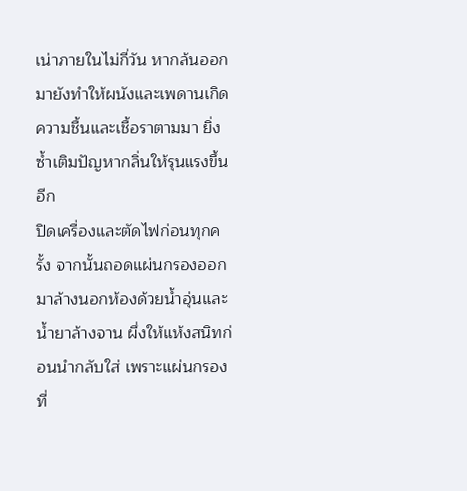เน่าภายในไม่กี่วัน หากล้นออกมายังทำให้ผนังและเพดานเกิดความชื้นและเชื้อราตามมา ยิ่งซ้ำเติมปัญหากลิ่นให้รุนแรงขึ้นอีก
ปิดเครื่องและตัดไฟก่อนทุกครั้ง จากนั้นถอดแผ่นกรองออกมาล้างนอกห้องด้วยน้ำอุ่นและน้ำยาล้างจาน ผึ่งให้แห้งสนิทก่อนนำกลับใส่ เพราะแผ่นกรองที่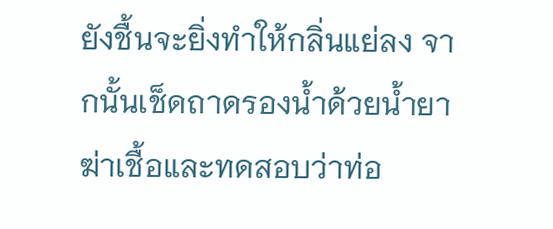ยังชื้นจะยิ่งทำให้กลิ่นแย่ลง จากนั้นเช็ดถาดรองน้ำด้วยน้ำยาฆ่าเชื้อและทดสอบว่าท่อ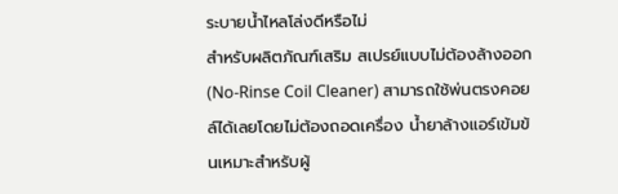ระบายน้ำไหลโล่งดีหรือไม่
สำหรับผลิตภัณฑ์เสริม สเปรย์แบบไม่ต้องล้างออก (No-Rinse Coil Cleaner) สามารถใช้พ่นตรงคอยล์ได้เลยโดยไม่ต้องถอดเครื่อง น้ำยาล้างแอร์เข้มข้นเหมาะสำหรับผู้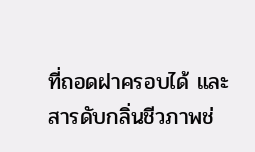ที่ถอดฝาครอบได้ และสารดับกลิ่นชีวภาพช่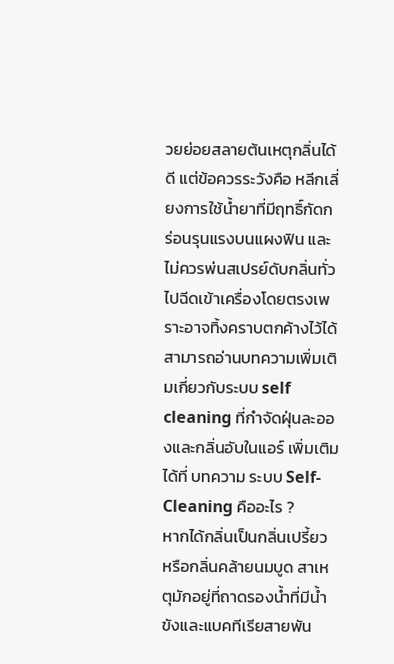วยย่อยสลายต้นเหตุกลิ่นได้ดี แต่ข้อควรระวังคือ หลีกเลี่ยงการใช้น้ำยาที่มีฤทธิ์กัดกร่อนรุนแรงบนแผงฟิน และไม่ควรพ่นสเปรย์ดับกลิ่นทั่วไปฉีดเข้าเครื่องโดยตรงเพราะอาจทิ้งคราบตกค้างไว้ได้ สามารถอ่านบทความเพิ่มเติมเกี่ยวกับระบบ self cleaning ที่กำจัดฝุ่นละอองและกลิ่นอับในแอร์ เพิ่มเติมได้ที่ บทความ ระบบ Self-Cleaning คืออะไร ?
หากได้กลิ่นเป็นกลิ่นเปรี้ยว หรือกลิ่นคล้ายนมบูด สาเหตุมักอยู่ที่ถาดรองน้ำที่มีน้ำขังและแบคทีเรียสายพัน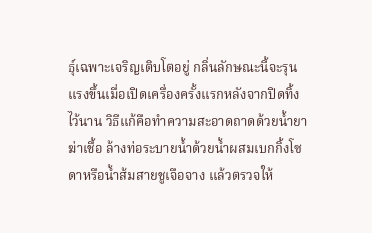ธุ์เฉพาะเจริญเติบโตอยู่ กลิ่นลักษณะนี้จะรุนแรงขึ้นเมื่อเปิดเครื่องครั้งแรกหลังจากปิดทิ้งไว้นาน วิธีแก้คือทำความสะอาดถาดด้วยน้ำยาฆ่าเชื้อ ล้างท่อระบายน้ำด้วยน้ำผสมเบกกิ้งโซดาหรือน้ำส้มสายชูเจือจาง แล้วตรวจให้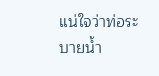แน่ใจว่าท่อระบายน้ำ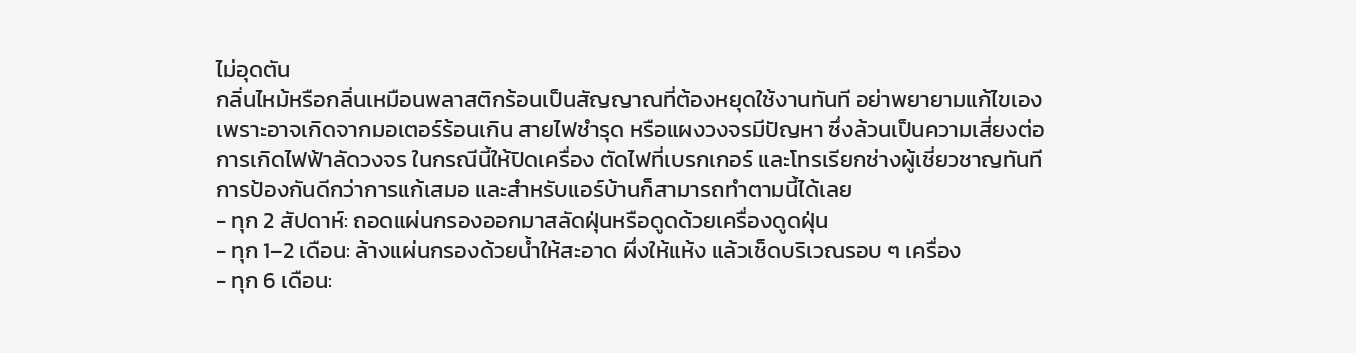ไม่อุดตัน
กลิ่นไหม้หรือกลิ่นเหมือนพลาสติกร้อนเป็นสัญญาณที่ต้องหยุดใช้งานทันที อย่าพยายามแก้ไขเอง เพราะอาจเกิดจากมอเตอร์ร้อนเกิน สายไฟชำรุด หรือแผงวงจรมีปัญหา ซึ่งล้วนเป็นความเสี่ยงต่อการเกิดไฟฟ้าลัดวงจร ในกรณีนี้ให้ปิดเครื่อง ตัดไฟที่เบรกเกอร์ และโทรเรียกช่างผู้เชี่ยวชาญทันที
การป้องกันดีกว่าการแก้เสมอ และสำหรับแอร์บ้านก็สามารถทำตามนี้ได้เลย
- ทุก 2 สัปดาห์: ถอดแผ่นกรองออกมาสลัดฝุ่นหรือดูดด้วยเครื่องดูดฝุ่น
- ทุก 1–2 เดือน: ล้างแผ่นกรองด้วยน้ำให้สะอาด ผึ่งให้แห้ง แล้วเช็ดบริเวณรอบ ๆ เครื่อง
- ทุก 6 เดือน: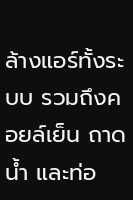ล้างแอร์ทั้งระบบ รวมถึงคอยล์เย็น ถาดน้ำ และท่อ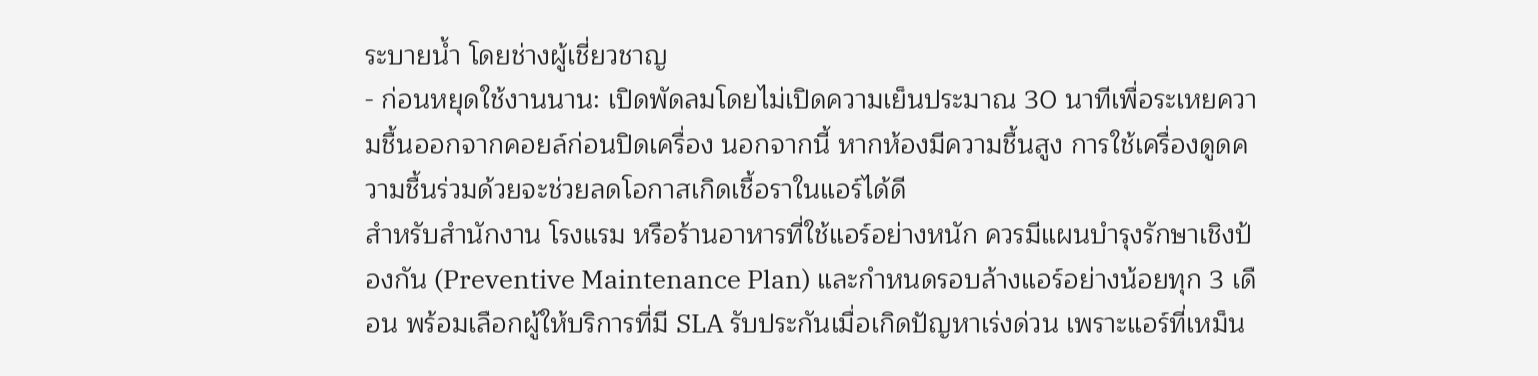ระบายน้ำ โดยช่างผู้เชี่ยวชาญ
- ก่อนหยุดใช้งานนาน: เปิดพัดลมโดยไม่เปิดความเย็นประมาณ 30 นาทีเพื่อระเหยความชื้นออกจากคอยล์ก่อนปิดเครื่อง นอกจากนี้ หากห้องมีความชื้นสูง การใช้เครื่องดูดความชื้นร่วมด้วยจะช่วยลดโอกาสเกิดเชื้อราในแอร์ได้ดี
สำหรับสำนักงาน โรงแรม หรือร้านอาหารที่ใช้แอร์อย่างหนัก ควรมีแผนบำรุงรักษาเชิงป้องกัน (Preventive Maintenance Plan) และกำหนดรอบล้างแอร์อย่างน้อยทุก 3 เดือน พร้อมเลือกผู้ให้บริการที่มี SLA รับประกันเมื่อเกิดปัญหาเร่งด่วน เพราะแอร์ที่เหม็น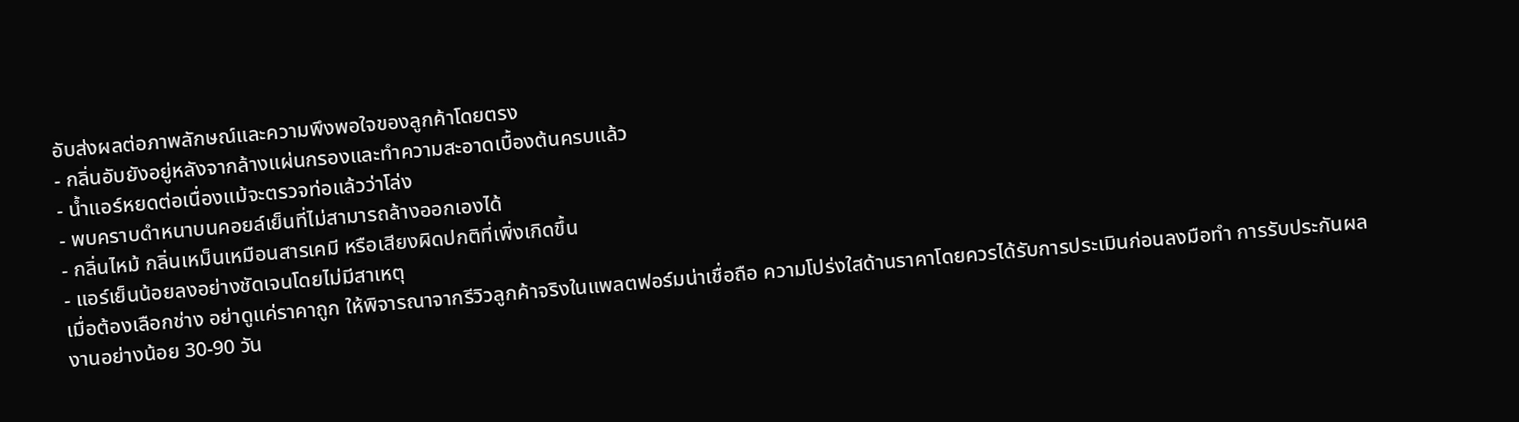อับส่งผลต่อภาพลักษณ์และความพึงพอใจของลูกค้าโดยตรง
- กลิ่นอับยังอยู่หลังจากล้างแผ่นกรองและทำความสะอาดเบื้องต้นครบแล้ว
- น้ำแอร์หยดต่อเนื่องแม้จะตรวจท่อแล้วว่าโล่ง
- พบคราบดำหนาบนคอยล์เย็นที่ไม่สามารถล้างออกเองได้
- กลิ่นไหม้ กลิ่นเหม็นเหมือนสารเคมี หรือเสียงผิดปกติที่เพิ่งเกิดขึ้น
- แอร์เย็นน้อยลงอย่างชัดเจนโดยไม่มีสาเหตุ
เมื่อต้องเลือกช่าง อย่าดูแค่ราคาถูก ให้พิจารณาจากรีวิวลูกค้าจริงในแพลตฟอร์มน่าเชื่อถือ ความโปร่งใสด้านราคาโดยควรได้รับการประเมินก่อนลงมือทำ การรับประกันผลงานอย่างน้อย 30-90 วัน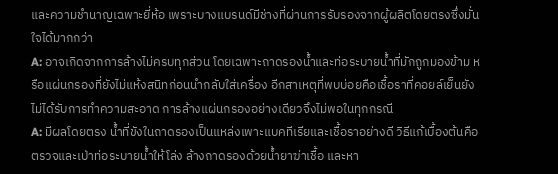และความชำนาญเฉพาะยี่ห้อ เพราะบางแบรนด์มีช่างที่ผ่านการรับรองจากผู้ผลิตโดยตรงซึ่งมั่นใจได้มากกว่า
A: อาจเกิดจากการล้างไม่ครบทุกส่วน โดยเฉพาะถาดรองน้ำและท่อระบายน้ำที่มักถูกมองข้าม หรือแผ่นกรองที่ยังไม่แห้งสนิทก่อนนำกลับใส่เครื่อง อีกสาเหตุที่พบบ่อยคือเชื้อราที่คอยล์เย็นยังไม่ได้รับการทำความสะอาด การล้างแผ่นกรองอย่างเดียวจึงไม่พอในทุกกรณี
A: มีผลโดยตรง น้ำที่ขังในถาดรองเป็นแหล่งเพาะแบคทีเรียและเชื้อราอย่างดี วิธีแก้เบื้องต้นคือตรวจและเป่าท่อระบายน้ำให้โล่ง ล้างถาดรองด้วยน้ำยาฆ่าเชื้อ และหา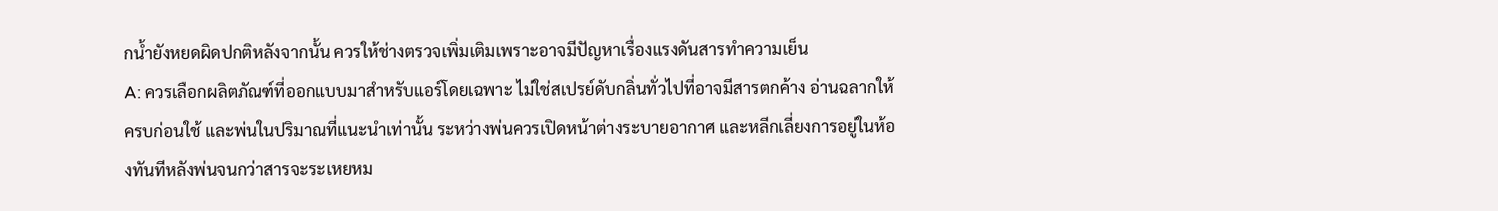กน้ำยังหยดผิดปกติหลังจากนั้น ควรให้ช่างตรวจเพิ่มเติมเพราะอาจมีปัญหาเรื่องแรงดันสารทำความเย็น
A: ควรเลือกผลิตภัณฑ์ที่ออกแบบมาสำหรับแอร์โดยเฉพาะ ไม่ใช่สเปรย์ดับกลิ่นทั่วไปที่อาจมีสารตกค้าง อ่านฉลากให้ครบก่อนใช้ และพ่นในปริมาณที่แนะนำเท่านั้น ระหว่างพ่นควรเปิดหน้าต่างระบายอากาศ และหลีกเลี่ยงการอยู่ในห้องทันทีหลังพ่นจนกว่าสารจะระเหยหม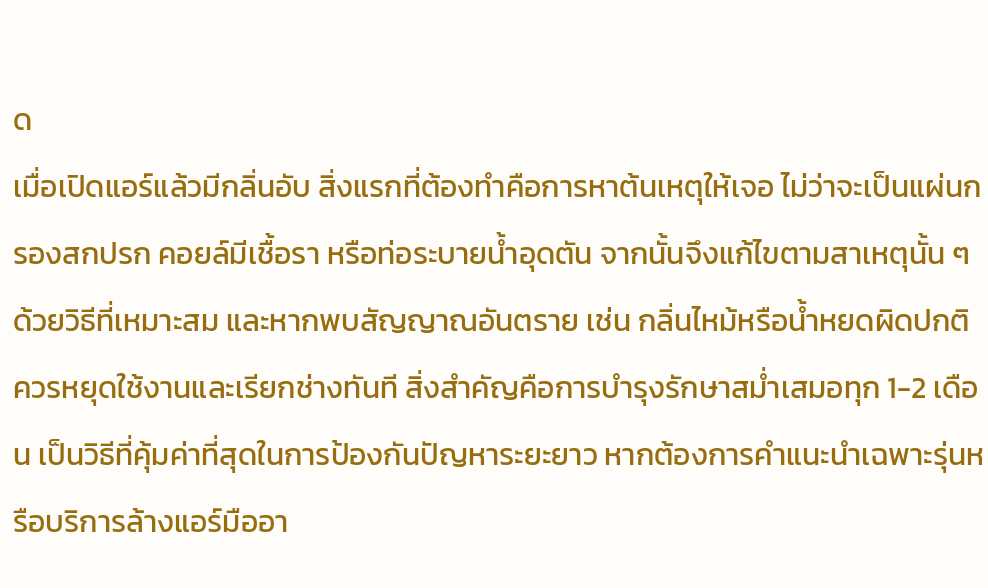ด
เมื่อเปิดแอร์แล้วมีกลิ่นอับ สิ่งแรกที่ต้องทำคือการหาต้นเหตุให้เจอ ไม่ว่าจะเป็นแผ่นกรองสกปรก คอยล์มีเชื้อรา หรือท่อระบายน้ำอุดตัน จากนั้นจึงแก้ไขตามสาเหตุนั้น ๆ ด้วยวิธีที่เหมาะสม และหากพบสัญญาณอันตราย เช่น กลิ่นไหม้หรือน้ำหยดผิดปกติ ควรหยุดใช้งานและเรียกช่างทันที สิ่งสำคัญคือการบำรุงรักษาสม่ำเสมอทุก 1-2 เดือน เป็นวิธีที่คุ้มค่าที่สุดในการป้องกันปัญหาระยะยาว หากต้องการคำแนะนำเฉพาะรุ่นหรือบริการล้างแอร์มืออา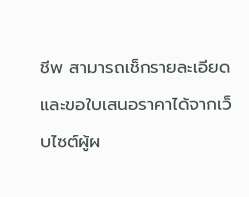ชีพ สามารถเช็กรายละเอียดและขอใบเสนอราคาได้จากเว็บไซต์ผู้ผ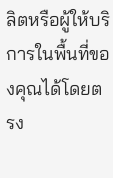ลิตหรือผู้ให้บริการในพื้นที่ของคุณได้โดยตรง